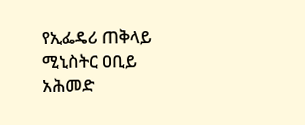የኢፌዴሪ ጠቅላይ ሚኒስትር ዐቢይ አሕመድ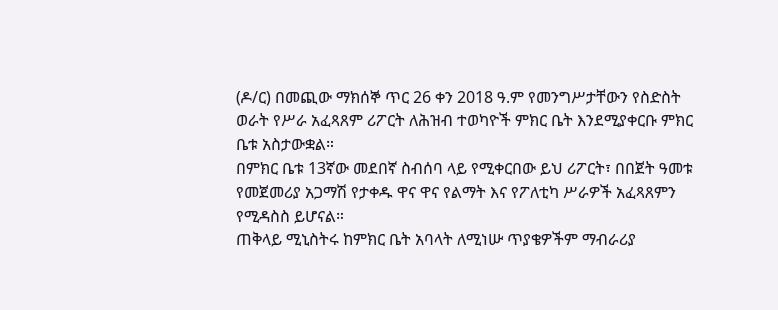(ዶ/ር) በመጪው ማክሰኞ ጥር 26 ቀን 2018 ዓ.ም የመንግሥታቸውን የስድስት ወራት የሥራ አፈጻጸም ሪፖርት ለሕዝብ ተወካዮች ምክር ቤት እንደሚያቀርቡ ምክር ቤቱ አስታውቋል።
በምክር ቤቱ 13ኛው መደበኛ ስብሰባ ላይ የሚቀርበው ይህ ሪፖርት፣ በበጀት ዓመቱ የመጀመሪያ አጋማሽ የታቀዱ ዋና ዋና የልማት እና የፖለቲካ ሥራዎች አፈጻጸምን የሚዳስስ ይሆናል።
ጠቅላይ ሚኒስትሩ ከምክር ቤት አባላት ለሚነሡ ጥያቄዎችም ማብራሪያ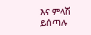እና ምላሽ ይሰጣሉ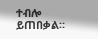ተብሎ ይጠበቃል።